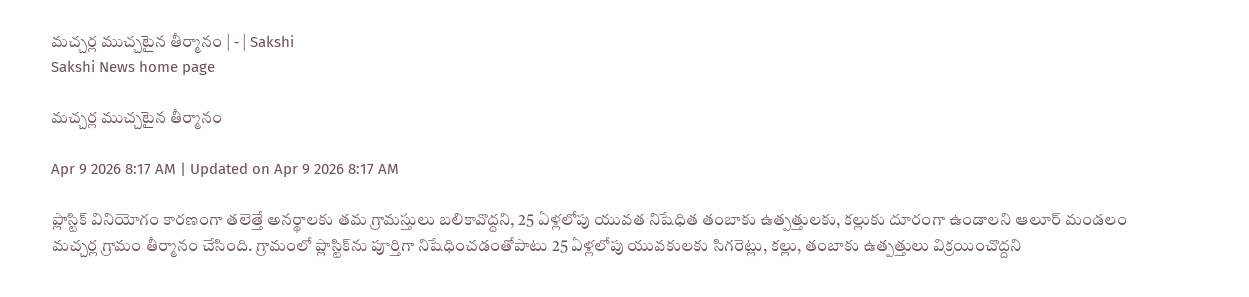మచ్చర్ల ముచ్చటైన తీర్మానం | - | Sakshi
Sakshi News home page

మచ్చర్ల ముచ్చటైన తీర్మానం

Apr 9 2026 8:17 AM | Updated on Apr 9 2026 8:17 AM

ప్లాస్టిక్‌ వినియోగం కారణంగా తలెత్తే అనర్థాలకు తమ గ్రామస్తులు బలికావొద్దని, 25 ఏళ్లలోపు యువత నిషేధిత తంబాకు ఉత్పత్తులకు, కల్లుకు దూరంగా ఉండాలని ఆలూర్‌ మండలం మచ్చర్ల గ్రామం తీర్మానం చేసింది. గ్రామంలో ప్లాస్టిక్‌ను పూర్తిగా నిషేధించడంతోపాటు 25 ఏళ్లలోపు యువకులకు సిగరెట్లు, కల్లు, తంబాకు ఉత్పత్తులు విక్రయించొద్దని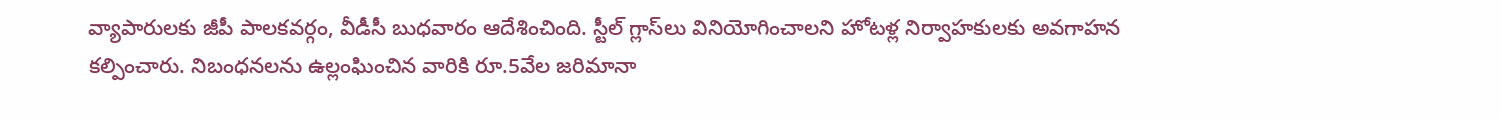వ్యాపారులకు జీపీ పాలకవర్గం, వీడీసీ బుధవారం ఆదేశించింది. స్టీల్‌ గ్లాస్‌లు వినియోగించాలని హోటళ్ల నిర్వాహకులకు అవగాహన కల్పించారు. నిబంధనలను ఉల్లంఘించిన వారికి రూ.5వేల జరిమానా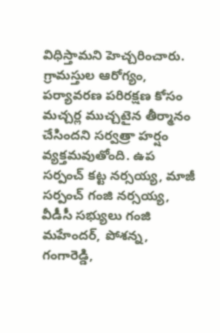విధిస్తామని హెచ్చరించారు. గ్రామస్తుల ఆరోగ్యం, పర్యావరణ పరిరక్షణ కోసం మచ్చర్ల ముచ్చటైన తీర్మానం చేసిందని సర్వత్రా హర్షం వ్యక్తమవుతోంది. ఉప సర్పంచ్‌ కట్ట నర్సయ్య, మాజీ సర్పంచ్‌ గంజి నర్సయ్య, వీడీసీ సభ్యులు గంజి మహేందర్‌, పోశన్న, గంగారెడ్డి,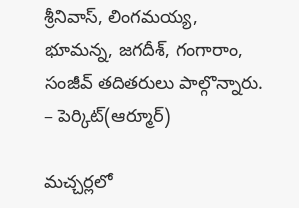శ్రీనివాస్‌, లింగమయ్య, భూమన్న, జగదీశ్‌, గంగారాం, సంజీవ్‌ తదితరులు పాల్గొన్నారు. – పెర్కిట్‌(ఆర్మూర్‌)

మచ్చర్లలో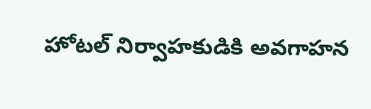హోటల్‌ నిర్వాహకుడికి అవగాహన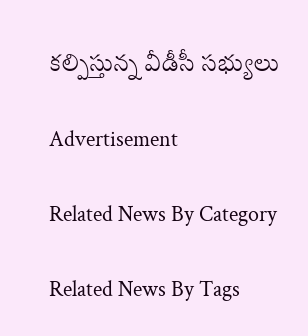కల్పిస్తున్న వీడీసీ సభ్యులు

Advertisement

Related News By Category

Related News By Tags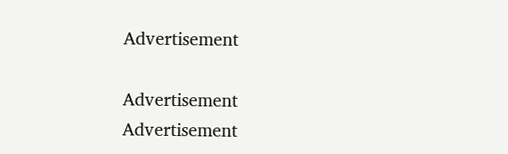Advertisement

Advertisement
Advertisement